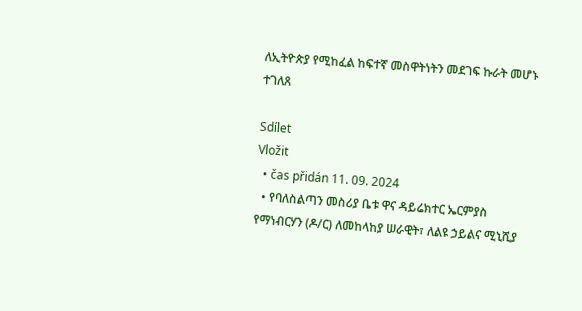ለኢትዮጵያ የሚከፈል ከፍተኛ መስዋትነትን መደገፍ ኩራት መሆኑ ተገለጸ

Sdílet
Vložit
  • čas přidán 11. 09. 2024
  • የባለስልጣን መስሪያ ቤቱ ዋና ዳይሬክተር ኤርምያስ የማነብርሃን (ዶ/ር) ለመከላከያ ሠራዊት፣ ለልዩ ኃይልና ሚኒሺያ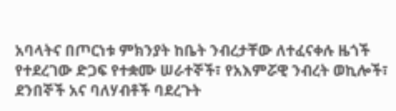አባላትና በጦርነቱ ምክንያት ከቤት ንብረታቸው ለተፈናቀሉ ዜጎች የተደረገው ድጋፍ የተቋሙ ሠራተኞች፣ የአእምሯዊ ንብረት ወኪሎች፣ ደንበኞች አና ባለሃብቶች ባደረጉት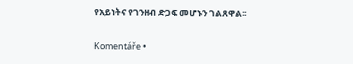የአይነትና የገንዘብ ድጋፍ መሆኑን ገልጸዋል፡፡

Komentáře •